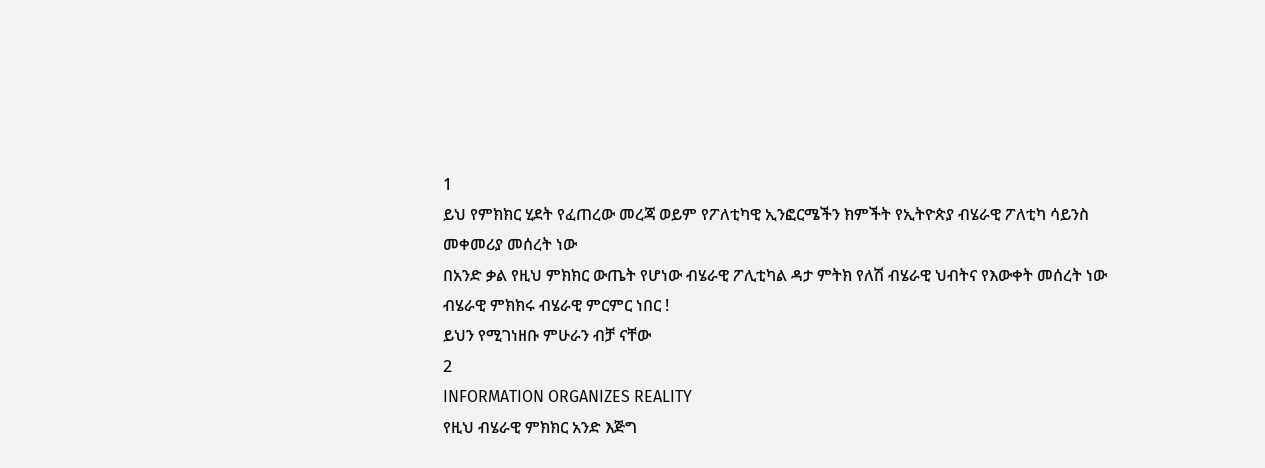1
ይህ የምክክር ሂደት የፈጠረው መረጃ ወይም የፖለቲካዊ ኢንፎርሜችን ክምችት የኢትዮጵያ ብሄራዊ ፖለቲካ ሳይንስ መቀመሪያ መሰረት ነው
በአንድ ቃል የዚህ ምክክር ውጤት የሆነው ብሄራዊ ፖሊቲካል ዳታ ምትክ የለሽ ብሄራዊ ህብትና የእውቀት መሰረት ነው
ብሄራዊ ምክክሩ ብሄራዊ ምርምር ነበር !
ይህን የሚገነዘቡ ምሁራን ብቻ ናቸው
2
INFORMATION ORGANIZES REALITY
የዚህ ብሄራዊ ምክክር አንድ እጅግ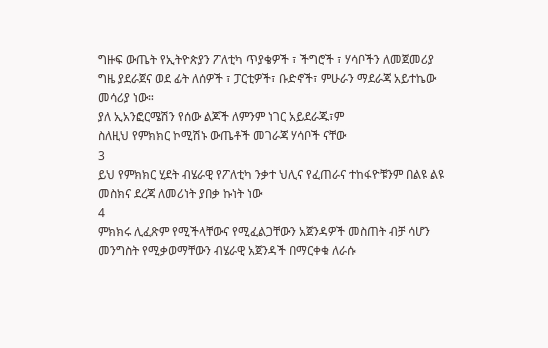ግዙፍ ውጤት የኢትዮጵያን ፖለቲካ ጥያቄዎች ፣ ችግሮች ፣ ሃሳቦችን ለመጀመሪያ ግዜ ያደራጀና ወደ ፊት ለሰዎች ፣ ፓርቲዎች፣ ቡድኖች፣ ምሁራን ማደራጃ አይተኬው መሳሪያ ነው።
ያለ ኢአንፎርሜሽን የሰው ልጆች ለምንም ነገር አይደራጁ፣ም
ስለዚህ የምክክር ኮሚሽኑ ውጤቶች መገራጃ ሃሳቦች ናቸው
3
ይህ የምክክር ሂደት ብሄራዊ የፖለቲካ ንቃተ ህሊና የፈጠራና ተከፋዮቹንም በልዩ ልዩ መስክና ደረጃ ለመሪነት ያበቃ ኩነት ነው
4
ምክክሩ ሊፈጽም የሚችላቸውና የሚፈልጋቸውን አጀንዳዎች መስጠት ብቻ ሳሆን መንግስት የሚቃወማቸውን ብሄራዊ አጀንዳች በማርቀቁ ለራሱ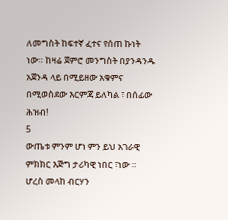ለመግስት ከፍተኛ ፈተና የሰጠ ኩነት ነው። ከዛሬ ጀምሮ መንግስት በያንዳንዱ አጀንዳ ላይ በሚይዘው አቁምና በሚወስደው እርምጃ ይለካል ፣ በሰፊው ሕዝብ!
5
ውጤቱ ምንም ሆነ ምን ይህ አገራዊ ምክክር እጅግ ታሪካዊ ነበር ፣ነው ።
ሆረስ መላከ ብርሃን